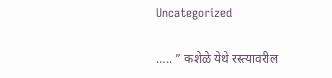Uncategorized

….. ” कशेळे येथे रस्त्यावरील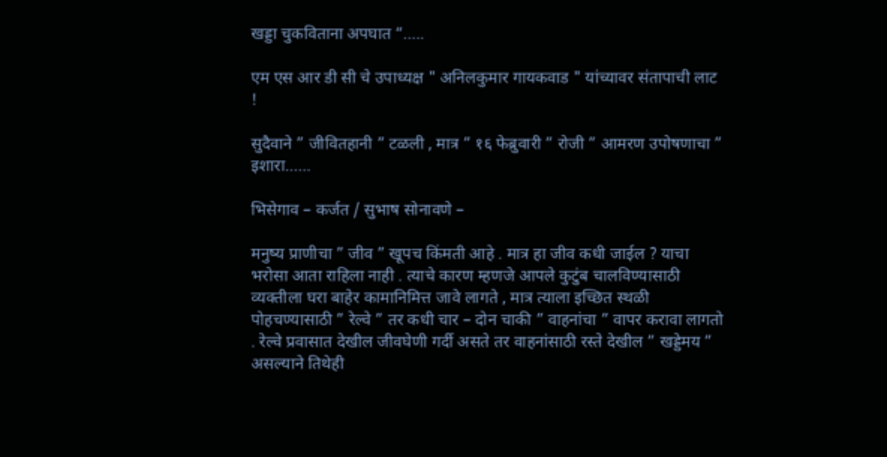खड्डा चुकविताना अपघात “…..

एम एस आर डी सी चे उपाध्यक्ष " अनिलकुमार गायकवाड " यांच्यावर संतापाची लाट !

सुदैवाने ” जीवितहानी ” टळली , मात्र ” १६ फेब्रुवारी ” रोजी ” आमरण उपोषणाचा ” इशारा……

भिसेगाव – कर्जत / सुभाष सोनावणे –

मनुष्य प्राणीचा ” जीव ” खूपच किंमती आहे . मात्र हा जीव कधी जाईल ? याचा भरोसा आता राहिला नाही . त्याचे कारण म्हणजे आपले कुटुंब चालविण्यासाठी व्यक्तीला घरा बाहेर कामानिमित्त जावे लागते , मात्र त्याला इच्छित स्थळी पोहचण्यासाठी ” रेल्वे ” तर कधी चार – दोन चाकी ” वाहनांचा ” वापर करावा लागतो . रेल्वे प्रवासात देखील जीवघेणी गर्दी असते तर वाहनांसाठी रस्ते देखील ” खड्डेमय ” असल्याने तिथेही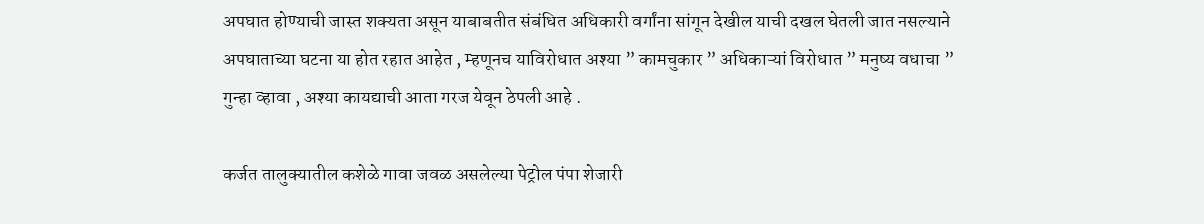अपघात होण्याची जास्त शक्यता असून याबाबतीत संबंधित अधिकारी वर्गांना सांगून देखील याची दखल घेतली जात नसल्याने अपघाताच्या घटना या होत रहात आहेत , म्हणूनच याविरोधात अश्या ” कामचुकार ” अधिकाऱ्यां विरोधात ” मनुष्य वधाचा ” गुन्हा व्हावा , अश्या कायद्याची आता गरज येवून ठेपली आहे .

कर्जत तालुक्यातील कशेळे गावा जवळ असलेल्या पेट्रोल पंपा शेजारी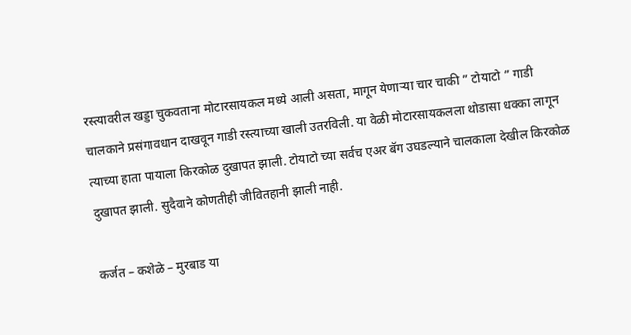रस्त्यावरील खड्डा चुकवताना मोटारसायकल मध्ये आली असता, मागून येणाऱ्या चार चाकी ” टोयाटो ” गाडी चालकाने प्रसंगावधान दाखवून गाडी रस्त्याच्या खाली उतरविली. या वेळी मोटारसायकलला थोडासा धक्का लागून त्याच्या हाता पायाला किरकोळ दुखापत झाली. टोयाटो च्या सर्वच एअर बॅग उघडल्याने चालकाला देखील किरकोळ दुखापत झाली. सुदैवाने कोणतीही जीवितहानी झाली नाही.

कर्जत – कशेळे – मुरबाड या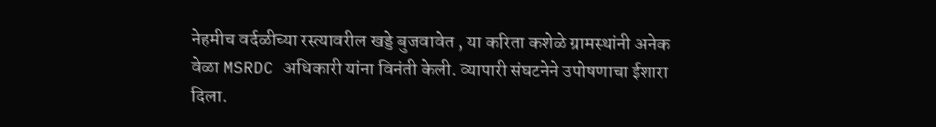नेहमीच वर्दळीच्या रस्त्यावरील खड्डे बुजवावेत , या करिता कशेळे ग्रामस्थांनी अनेक वेळा MSRDC अधिकारी यांना विनंती केली. व्यापारी संघटनेने उपोषणाचा ईशारा दिला.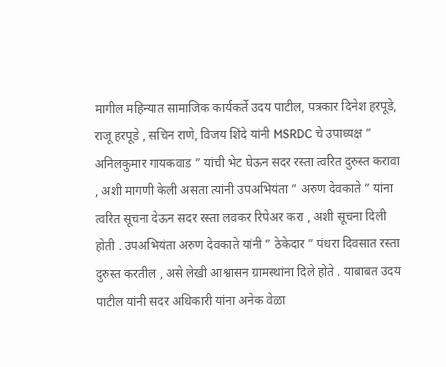मागील महिन्यात सामाजिक कार्यकर्ते उदय पाटील, पत्रकार दिनेश हरपूडे, राजू हरपूडे , सचिन राणे, विजय शिंदे यांनी MSRDC चे उपाध्यक्ष ” अनिलकुमार गायकवाड ” यांची भेट घेऊन सदर रस्ता त्वरित दुरुस्त करावा , अशी मागणी केली असता त्यांनी उपअभियंता ” अरुण देवकाते ” यांना त्वरित सूचना देऊन सदर रस्ता लवकर रिपेअर करा , अशी सूचना दिली होती . उपअभियंता अरुण देवकाते यांनी ” ठेकेदार ” पंधरा दिवसात रस्ता दुरुस्त करतील , असे लेखी आश्वासन ग्रामस्थांना दिले होते . याबाबत उदय पाटील यांनी सदर अधिकारी यांना अनेक वेळा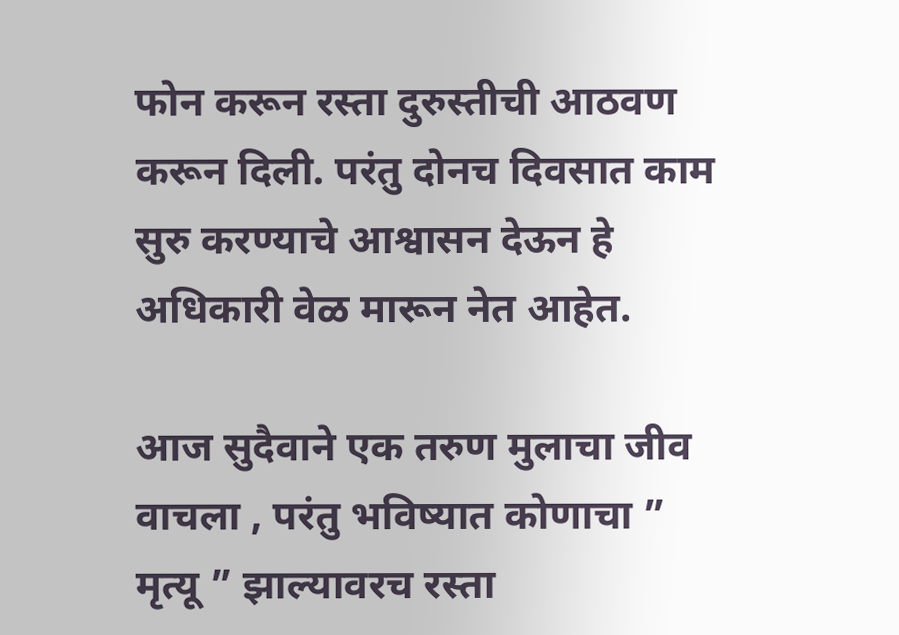फोन करून रस्ता दुरुस्तीची आठवण करून दिली. परंतु दोनच दिवसात काम सुरु करण्याचे आश्वासन देऊन हे अधिकारी वेळ मारून नेत आहेत.

आज सुदैवाने एक तरुण मुलाचा जीव वाचला , परंतु भविष्यात कोणाचा ” मृत्यू ” झाल्यावरच रस्ता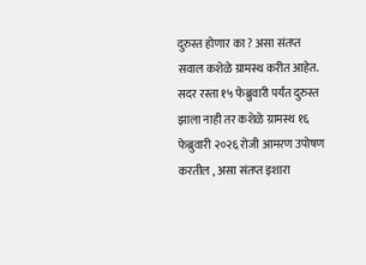दुरुस्त होणार का ? असा संतप्त सवाल कशेळे ग्रामस्थ करीत आहेत. सदर रस्ता १५ फेब्रुवारी पर्यंत दुरुस्त झाला नाही तर कशेळे ग्रामस्थ १६ फेब्रुवारी २०२६ रोजी आमरण उपोषण करतील , असा संतप्त इशारा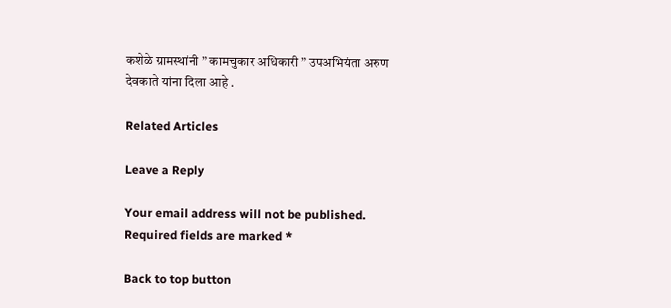कशेळे ग्रामस्थांनी ” कामचुकार अधिकारी ” उपअभियंता अरुण देवकाते यांना दिला आहे .

Related Articles

Leave a Reply

Your email address will not be published. Required fields are marked *

Back to top button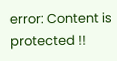error: Content is protected !!